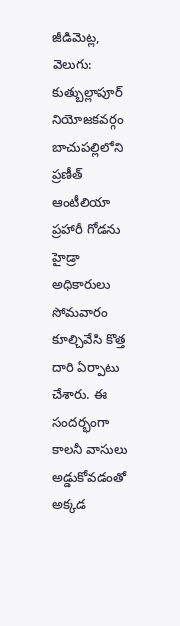జీడిమెట్ల, వెలుగు: కుత్బుల్లాపూర్ నియోజకవర్గం బాచుపల్లిలోని ప్రణీత్ ఆంటీలియా ప్రహారీ గోడను హైడ్రా అధికారులు సోమవారం కూల్చివేసి కొత్త దారి ఏర్పాటు చేశారు. ఈ సందర్భంగా కాలనీ వాసులు అడ్డుకోవడంతో అక్కడ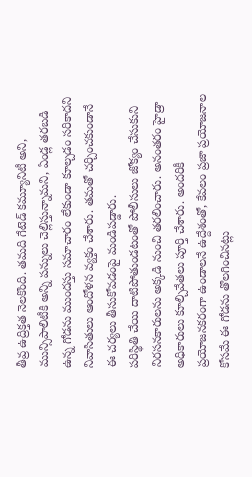తీవ్ర ఉద్రిక్తత నెలకొంది. తమది గేటెడ్ కమ్యూనిటీ అని, మున్సిపాలిటీకి అన్ని పన్నులు చెల్లిస్తున్నామని, ఏండ్ల తరబడి ఉన్న గోడను ముందస్తు సమాచారం లేకుండా కూల్చడం సరికాదని నివాసితులు ఆందోళన వ్యక్తం చేశారు. తమతో చర్చించకుండానే ఈ చర్యలు తీసుకోవడంపై మండిపడ్డారు.
పరిస్థితి చేయి దాటిపోతుండటంతో పోలీసులు జోక్యం చేసుకుని నిరసనకారులను అక్కడి నుంచి తరలించారు. అనంతరం హైడ్రా అధికారులు కూల్చివేతలు పూర్తి చేశారు. అందరికీ ప్రయోజనకరంగా ఉండాలనే ఉద్దేశంతో, కేవలం ప్రజా ప్రయోజనాల కోసమే ఈ గోడను తొలగించినట్లు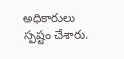అధికారులు స్పష్టం చేశారు.